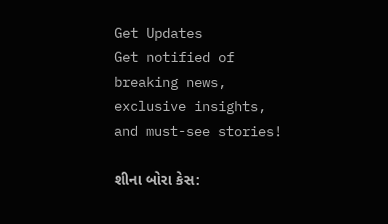Get Updates
Get notified of breaking news, exclusive insights, and must-see stories!

શીના બોરા કેસ: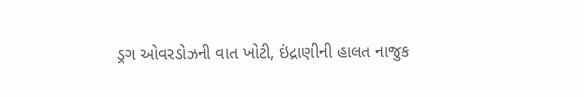ડ્રગ ઓવરડોઝની વાત ખોટી, ઇંદ્રાણીની હાલત નાજુક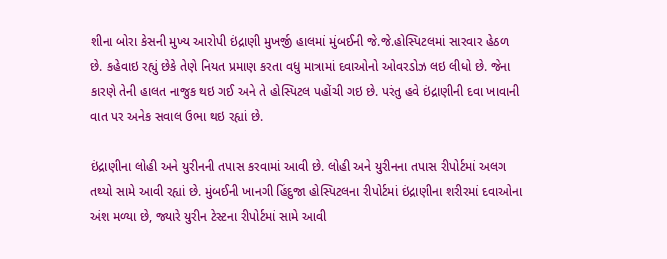શીના બોરા કેસની મુખ્ય આરોપી ઇંદ્રાણી મુખર્જી હાલમાં મુંબઈની જે.જે.હોસ્પિટલમાં સારવાર હેઠળ છે. કહેવાઇ રહ્યું છેકે તેણે નિયત પ્રમાણ કરતા વધુ માત્રામાં દવાઓનો ઓવરડોઝ લઇ લીધો છે. જેના કારણે તેની હાલત નાજુક થઇ ગઈ અને તે હોસ્પિટલ પહોંચી ગઇ છે. પરંતુ હવે ઇંદ્રાણીની દવા ખાવાની વાત પર અનેક સવાલ ઉભા થઇ રહ્યાં છે.

ઇંદ્રાણીના લોહી અને યુરીનની તપાસ કરવામાં આવી છે. લોહી અને યુરીનના તપાસ રીપોર્ટમાં અલગ તથ્યો સામે આવી રહ્યાં છે. મુંબઈની ખાનગી હિંદુજા હોસ્પિટલના રીપોર્ટમાં ઇંદ્રાણીના શરીરમાં દવાઓના અંશ મળ્યા છે, જ્યારે યુરીન ટેસ્ટના રીપોર્ટમાં સામે આવી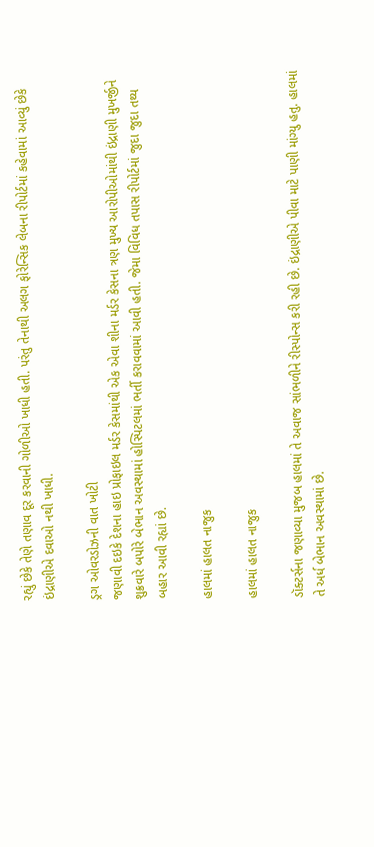રહ્યું છેકે તેણે તણાવ દૂર કરવાની ગોળીઓ ખાધી હતી. પરંતુ તેનાથી અલગ ફોરેન્સિક લેબના રીપોર્ટમાં કહેવામાં આવ્યું છેકે ઇંદ્રાણીએ દવાઓ નથી ખાધી.

ડ્રગ ઓવરડોઝની વાત ખોટી
જણાવી દઇકે દેશના હાઇ પ્રોફાઇલ મર્ડર કેસમાંથી એક એવા શીના મર્ડર કેસના ત્રણ મુખ્ય આરોપીઓમાંથી ઇંદ્રાણી મુખર્જીને શુક્રવારે બપોરે બેભાન અવસ્થામાં હોસ્પિટલમાં ભર્તી કરાવવામાં આવી હતી. જેમા વિવિધ તપાસ રીપોર્ટમાં જુદા જુદા તથ્ય બહાર આવી રહ્યાં છે.

હાલમાં હાલત નાજુક

હાલમાં હાલત નાજુક

ડૉક્ટર્સના જણાવ્યા મુજબ હાલમાં તે અવાજ સાંભળીને રીસ્પોન્સ કરી રહી છે. ઇંદ્રાણીએ પીવા માટે પાણી માંગ્યુ હતુ. હાલમાં તે અર્ધ બેભાન અવસ્થામાં છે.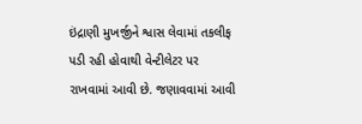ઇંદ્રાણી મુખર્જીને શ્વાસ લેવામાં તકલીફ પડી રહી હોવાથી વેન્ટીલેટર પર રાખવામાં આવી છે. જણાવવામાં આવી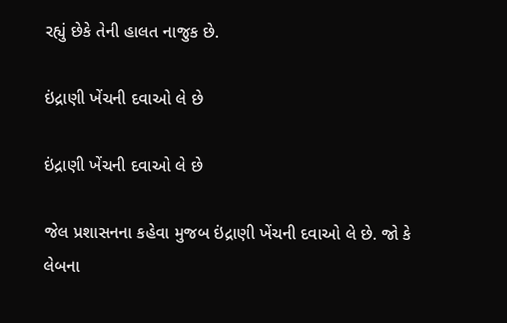રહ્યું છેકે તેની હાલત નાજુક છે.

ઇંદ્રાણી ખેંચની દવાઓ લે છે

ઇંદ્રાણી ખેંચની દવાઓ લે છે

જેલ પ્રશાસનના કહેવા મુજબ ઇંદ્રાણી ખેંચની દવાઓ લે છે. જો કે લેબના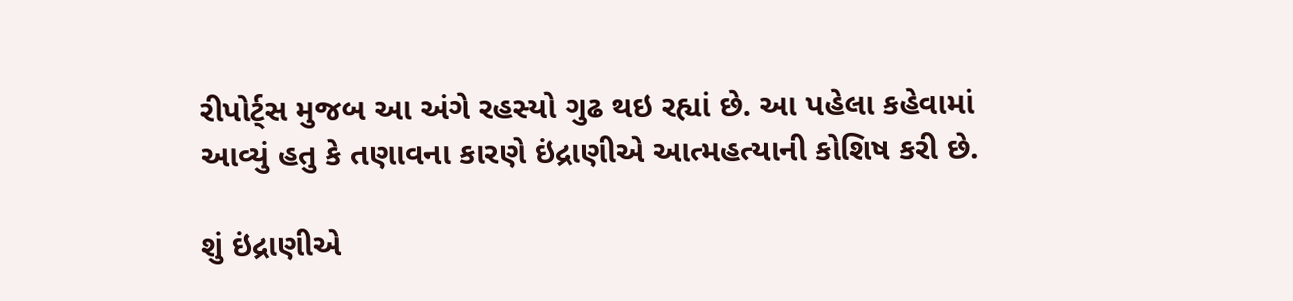રીપોર્ટ્સ મુજબ આ અંગે રહસ્યો ગુઢ થઇ રહ્યાં છે. આ પહેલા કહેવામાં આવ્યું હતુ કે તણાવના કારણે ઇંદ્રાણીએ આત્મહત્યાની કોશિષ કરી છે.

શું ઇંદ્રાણીએ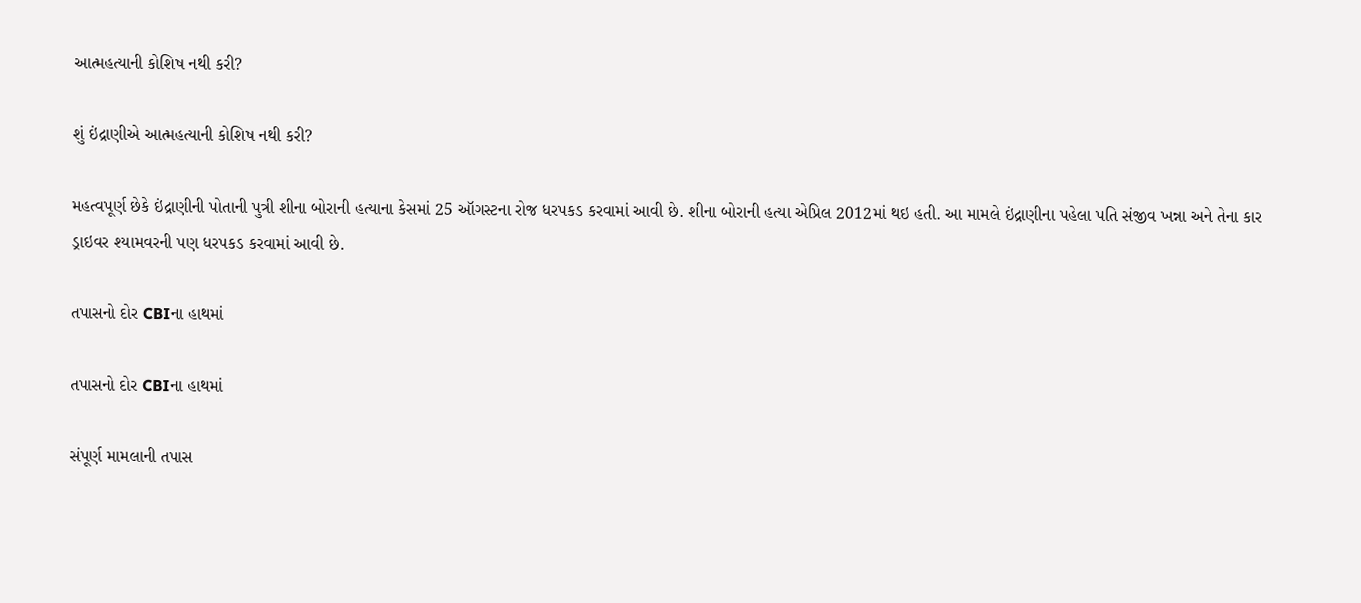આત્મહત્યાની કોશિષ નથી કરી?

શું ઇંદ્રાણીએ આત્મહત્યાની કોશિષ નથી કરી?

મહત્વપૂર્ણ છેકે ઇંદ્રાણીની પોતાની પુત્રી શીના બોરાની હત્યાના કેસમાં 25 ઑગસ્ટના રોજ ધરપકડ કરવામાં આવી છે. શીના બોરાની હત્યા એપ્રિલ 2012માં થઇ હતી. આ મામલે ઇંદ્રાણીના પહેલા પતિ સંજીવ ખન્ના અને તેના કાર ડ્રાઇવર શ્યામવરની પણ ધરપકડ કરવામાં આવી છે.

તપાસનો દોર CBIના હાથમાં

તપાસનો દોર CBIના હાથમાં

સંપૂર્ણ મામલાની તપાસ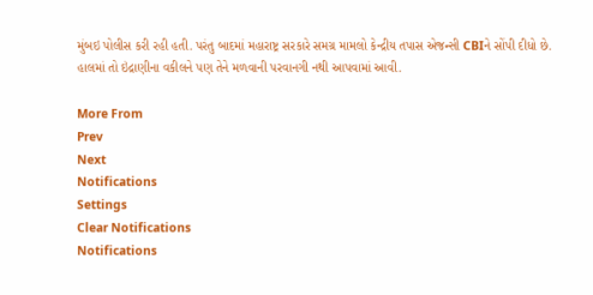મુંબઇ પોલીસ કરી રહી હતી. પરંતુ બાદમાં મહારાષ્ટ્ર સરકારે સમગ્ર મામલો કેન્દ્રીય તપાસ એજન્સી CBIને સોંપી દીધો છે. હાલમાં તો ઇંદ્રાણીના વકીલને પણ તેને મળવાની પરવાનગી નથી આપવામાં આવી.

More From
Prev
Next
Notifications
Settings
Clear Notifications
Notifications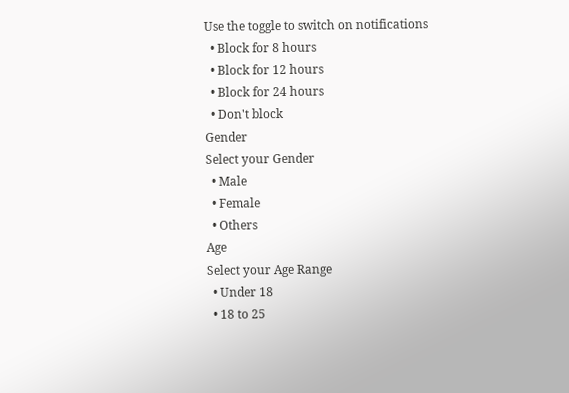Use the toggle to switch on notifications
  • Block for 8 hours
  • Block for 12 hours
  • Block for 24 hours
  • Don't block
Gender
Select your Gender
  • Male
  • Female
  • Others
Age
Select your Age Range
  • Under 18
  • 18 to 25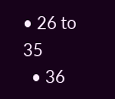• 26 to 35
  • 36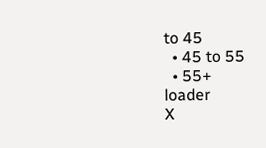to 45
  • 45 to 55
  • 55+
loader
X